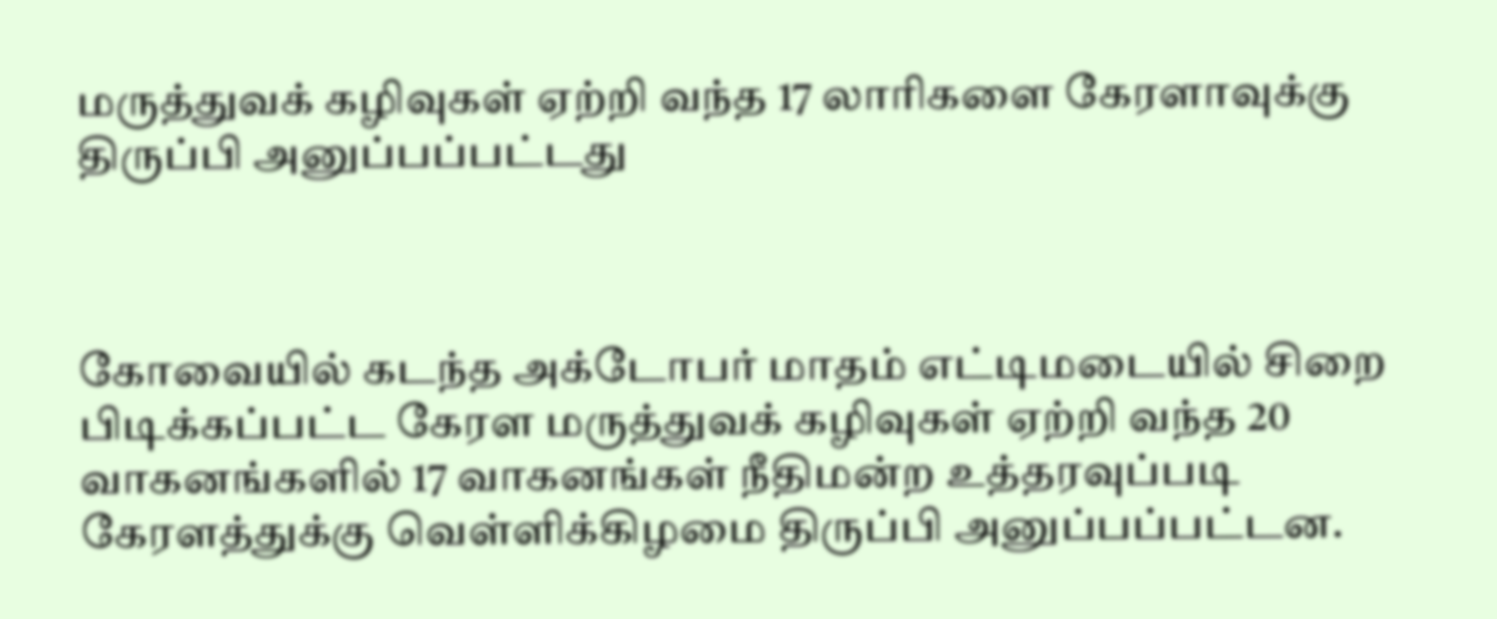மருத்துவக் கழிவுகள் ஏற்றி வந்த 17 லாரிகளை கேரளாவுக்கு திருப்பி அனுப்பப்பட்டது



கோவையில் கடந்த அக்டோபர் மாதம் எட்டிமடையில் சிறை பிடிக்கப்பட்ட கேரள மருத்துவக் கழிவுகள் ஏற்றி வந்த 20 வாகனங்களில் 17 வாகனங்கள் நீதிமன்ற உத்தரவுப்படி கேரளத்துக்கு வெள்ளிக்கிழமை திருப்பி அனுப்பப்பட்டன.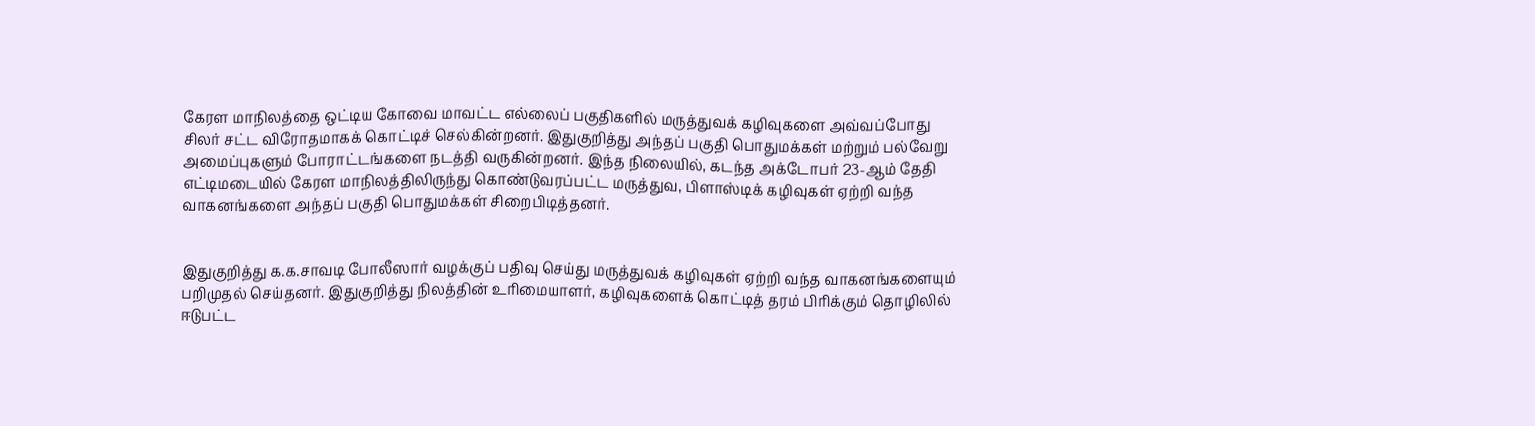கேரள மாநிலத்தை ஒட்டிய கோவை மாவட்ட எல்லைப் பகுதிகளில் மருத்துவக் கழிவுகளை அவ்வப்போது சிலர் சட்ட விரோதமாகக் கொட்டிச் செல்கின்றனர். இதுகுறித்து அந்தப் பகுதி பொதுமக்கள் மற்றும் பல்வேறு அமைப்புகளும் போராட்டங்களை நடத்தி வருகின்றனர். இந்த நிலையில், கடந்த அக்டோபர் 23-ஆம் தேதி எட்டிமடையில் கேரள மாநிலத்திலிருந்து கொண்டுவரப்பட்ட மருத்துவ, பிளாஸ்டிக் கழிவுகள் ஏற்றி வந்த வாகனங்களை அந்தப் பகுதி பொதுமக்கள் சிறைபிடித்தனர்.


இதுகுறித்து க.க.சாவடி போலீஸார் வழக்குப் பதிவு செய்து மருத்துவக் கழிவுகள் ஏற்றி வந்த வாகனங்களையும் பறிமுதல் செய்தனர். இதுகுறித்து நிலத்தின் உரிமையாளர், கழிவுகளைக் கொட்டித் தரம் பிரிக்கும் தொழிலில் ஈடுபட்ட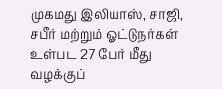முகமது இலியாஸ், சாஜி, சபீர் மற்றும் ஓட்டுநர்கள் உள்பட 27 பேர் மீது வழக்குப்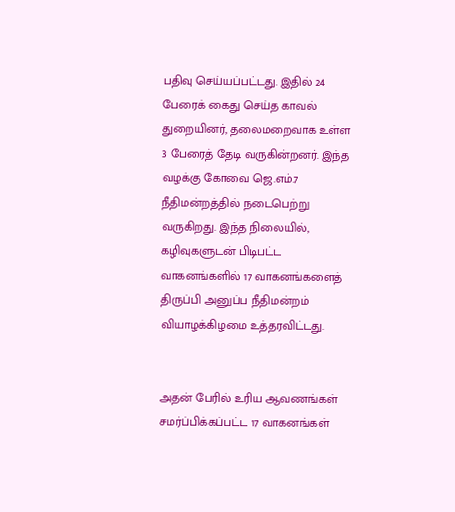பதிவு செய்யப்பட்டது. இதில் 24 பேரைக் கைது செய்த காவல் துறையினர், தலைமறைவாக உள்ள 3 பேரைத் தேடி வருகின்றனர். இந்த வழக்கு கோவை ஜெ.எம்.7 நீதிமன்றத்தில் நடைபெற்று வருகிறது. இந்த நிலையில், கழிவுகளுடன் பிடிபட்ட வாகனங்களில் 17 வாகனங்களைத் திருப்பி அனுப்ப நீதிமன்றம் வியாழக்கிழமை உத்தரவிட்டது.


அதன் பேரில் உரிய ஆவணங்கள் சமர்ப்பிக்கப்பட்ட 17 வாகனங்கள்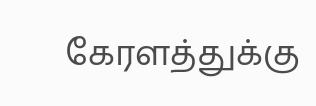கேரளத்துக்கு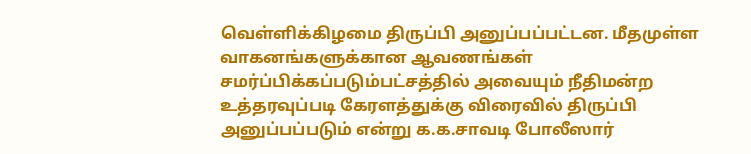வெள்ளிக்கிழமை திருப்பி அனுப்பப்பட்டன. மீதமுள்ள வாகனங்களுக்கான ஆவணங்கள் சமர்ப்பிக்கப்படும்பட்சத்தில் அவையும் நீதிமன்ற உத்தரவுப்படி கேரளத்துக்கு விரைவில் திருப்பி அனுப்பப்படும் என்று க.க.சாவடி போலீஸார்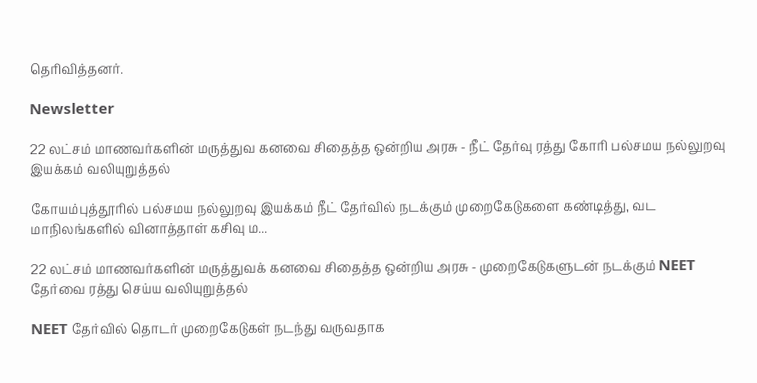தெரிவித்தனர்.

Newsletter

22 லட்சம் மாணவர்களின் மருத்துவ கனவை சிதைத்த ஒன்றிய அரசு - நீட் தேர்வு ரத்து கோரி பல்சமய நல்லுறவு இயக்கம் வலியுறுத்தல்

கோயம்புத்தூரில் பல்சமய நல்லுறவு இயக்கம் நீட் தேர்வில் நடக்கும் முறைகேடுகளை கண்டித்து, வட மாநிலங்களில் வினாத்தாள் கசிவு ம...

22 லட்சம் மாணவர்களின் மருத்துவக் கனவை சிதைத்த ஒன்றிய அரசு - முறைகேடுகளுடன் நடக்கும் NEET தேர்வை ரத்து செய்ய வலியுறுத்தல்

NEET தேர்வில் தொடர் முறைகேடுகள் நடந்து வருவதாக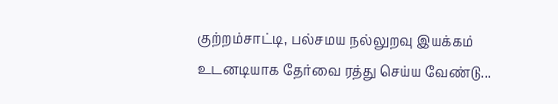குற்றம்சாட்டி, பல்சமய நல்லுறவு இயக்கம் உடனடியாக தேர்வை ரத்து செய்ய வேண்டு...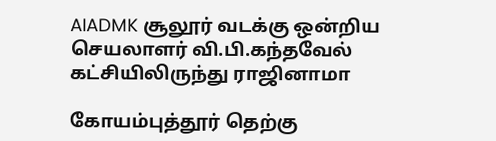AIADMK சூலூர் வடக்கு ஒன்றிய செயலாளர் வி.பி.கந்தவேல் கட்சியிலிருந்து ராஜினாமா

கோயம்புத்தூர் தெற்கு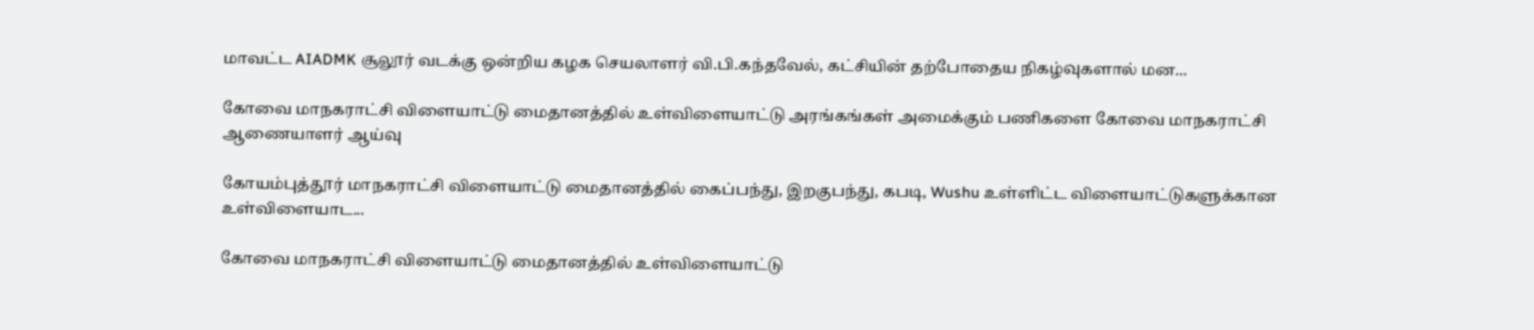மாவட்ட AIADMK சூலூர் வடக்கு ஒன்றிய கழக செயலாளர் வி.பி.கந்தவேல், கட்சியின் தற்போதைய நிகழ்வுகளால் மன...

கோவை மாநகராட்சி விளையாட்டு மைதானத்தில் உள்விளையாட்டு அரங்கங்கள் அமைக்கும் பணிகளை கோவை மாநகராட்சி ஆணையாளர் ஆய்வு

கோயம்புத்தூர் மாநகராட்சி விளையாட்டு மைதானத்தில் கைப்பந்து, இறகுபந்து, கபடி, Wushu உள்ளிட்ட விளையாட்டுகளுக்கான உள்விளையாட...

கோவை மாநகராட்சி விளையாட்டு மைதானத்தில் உள்விளையாட்டு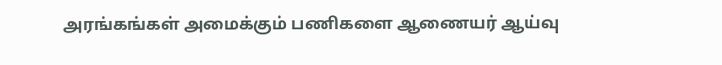அரங்கங்கள் அமைக்கும் பணிகளை ஆணையர் ஆய்வு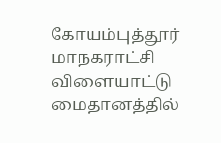கோயம்புத்தூர் மாநகராட்சி விளையாட்டு மைதானத்தில்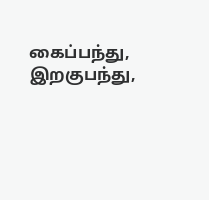கைப்பந்து, இறகுபந்து,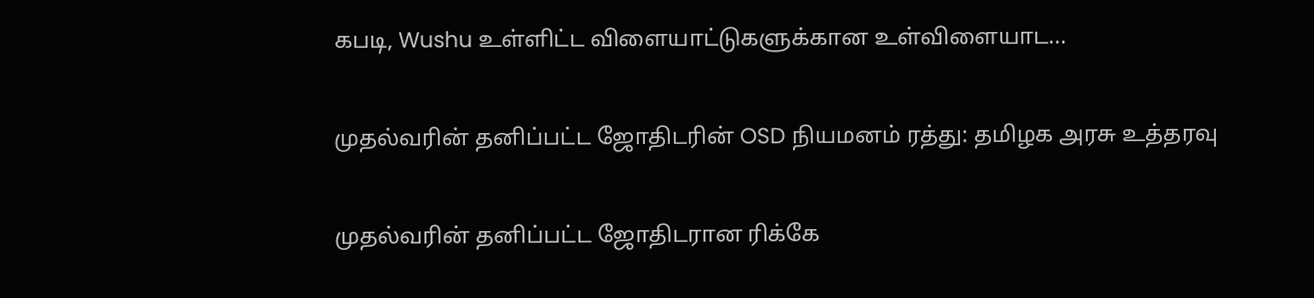கபடி, Wushu உள்ளிட்ட விளையாட்டுகளுக்கான உள்விளையாட...

முதல்வரின் தனிப்பட்ட ஜோதிடரின் OSD நியமனம் ரத்து: தமிழக அரசு உத்தரவு

முதல்வரின் தனிப்பட்ட ஜோதிடரான ரிக்கே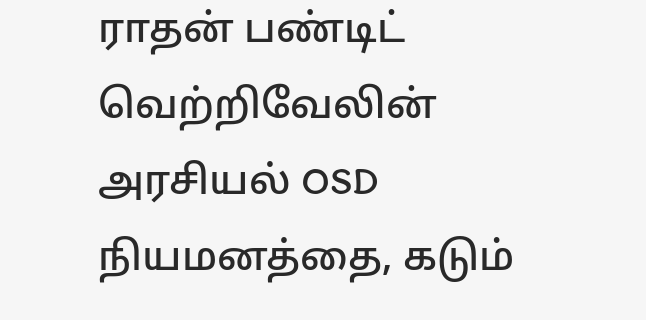ராதன் பண்டிட் வெற்றிவேலின் அரசியல் OSD நியமனத்தை, கடும்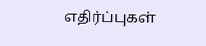எதிர்ப்புகள்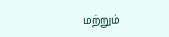மற்றும்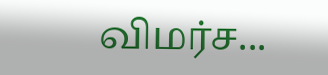விமர்ச...